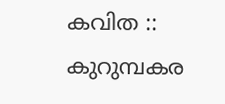കവിത :: കുറുമ്പകര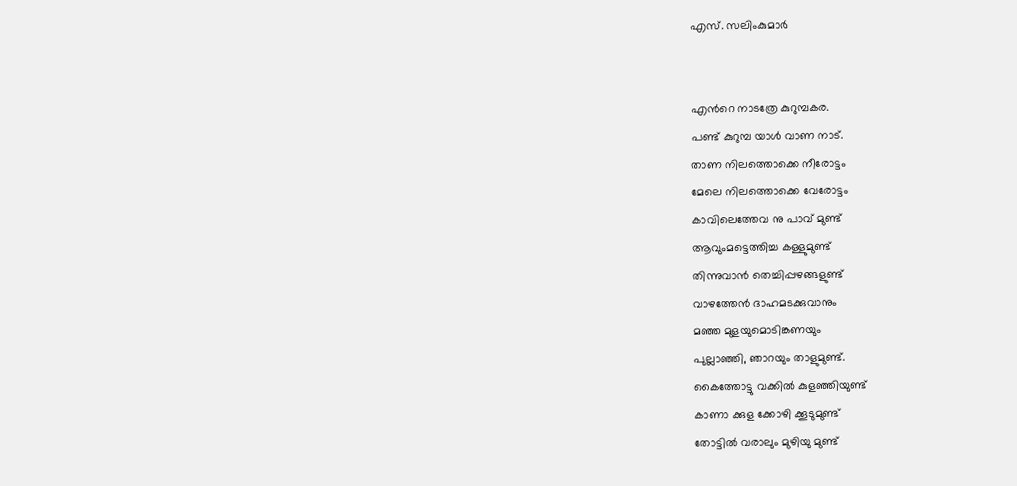എസ്. സലിംകുമാർ


എന്‍റെ നാടത്രേ കുറുമ്പകര.
പണ്ട് കുറുമ്പ യാള്‍ വാണ നാട്.
താണ നിലത്തൊക്കെ നീരോട്ടം
മേലെ നിലത്തൊക്കെ വേരോട്ടം
കാവിലെത്തേവ നു പാവ് മുണ്ട്
ആവുംമട്ടെത്തിച്ച കള്ളുമുണ്ട്‌
തിന്നുവാന്‍ തെച്ചിപ്പഴങ്ങളുണ്ട്
വാഴത്തേന്‍ ദാഹമടക്കുവാനും
മഞ്ഞ മുളയുമൊടിങ്കണയും
പുല്ലാഞ്ഞി, ഞാറയും താളുമുണ്ട്‌.
കൈത്തോട്ടു വക്കില്‍ കുളഞ്ഞിയുണ്ട്
കാണാ ക്കുള ക്കോഴി ക്കൂടുമുണ്ട്‌
തോട്ടില്‍ വരാലും മുഴിയു മുണ്ട്‌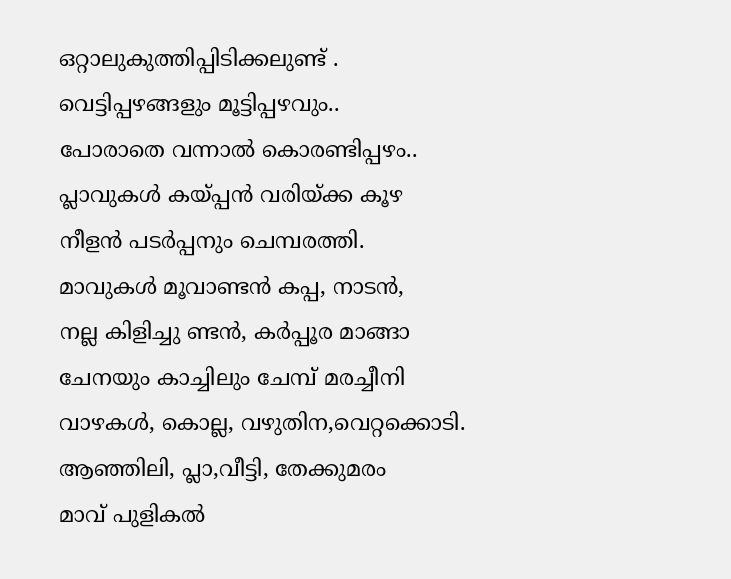ഒറ്റാലുകുത്തിപ്പിടിക്കലുണ്ട് .
വെട്ടിപ്പഴങ്ങളും മൂട്ടിപ്പഴവും..
പോരാതെ വന്നാല്‍ കൊരണ്ടിപ്പഴം..
പ്ലാവുകള്‍ കയ്പ്പന്‍ വരിയ്ക്ക കൂഴ
നീളന്‍ പടര്‍പ്പനും ചെമ്പരത്തി.
മാവുകള്‍ മൂവാണ്ടന്‍ കപ്പ, നാടന്‍,
നല്ല കിളിച്ചു ണ്ടന്‍, കര്‍പ്പൂര മാങ്ങാ
ചേനയും കാച്ചിലും ചേമ്പ് മരച്ചീനി
വാഴകള്‍, കൊല്ല, വഴുതിന,വെറ്റക്കൊടി.
ആഞ്ഞിലി, പ്ലാ,വീട്ടി, തേക്കുമരം
മാവ് പുളികല്‍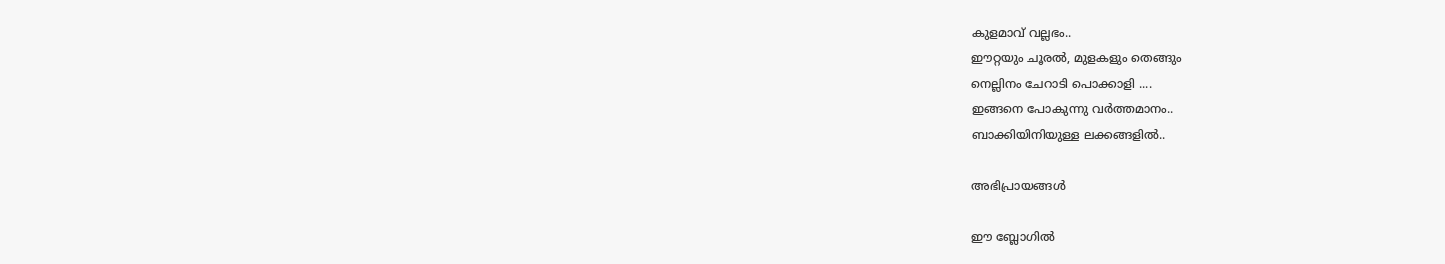കുളമാവ് വല്ലഭം..
ഈറ്റയും ചൂരല്‍, മുളകളും തെങ്ങും
നെല്ലിനം ചേറാടി പൊക്കാളി ....
ഇങ്ങനെ പോകുന്നു വര്‍ത്തമാനം..
ബാക്കിയിനിയുള്ള ലക്കങ്ങളില്‍..

അഭിപ്രായങ്ങള്‍

ഈ ബ്ലോഗിൽ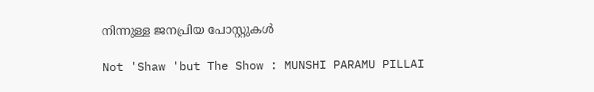നിന്നുള്ള ജനപ്രിയ പോസ്റ്റുകള്‍‌

Not 'Shaw 'but The Show : MUNSHI PARAMU PILLAI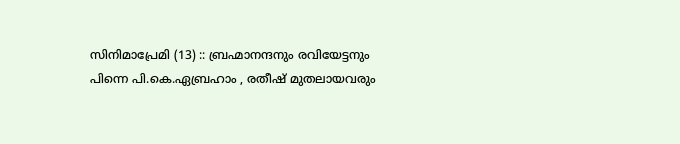സിനിമാപ്രേമി (13) :: ബ്രഹ്മാനന്ദനും രവിയേട്ടനും പിന്നെ പി.കെ.ഏബ്രഹാം , രതീഷ് മുതലായവരും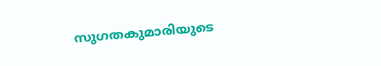സുഗതകുമാരിയുടെ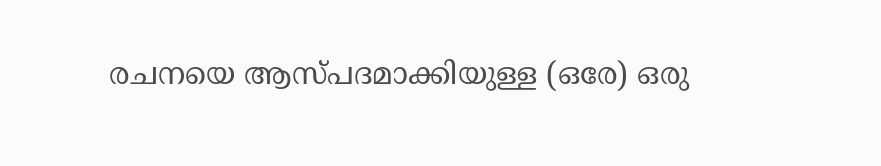രചനയെ ആസ്പദമാക്കിയുള്ള (ഒരേ) ഒരു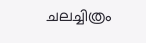ചലച്ചിത്രം